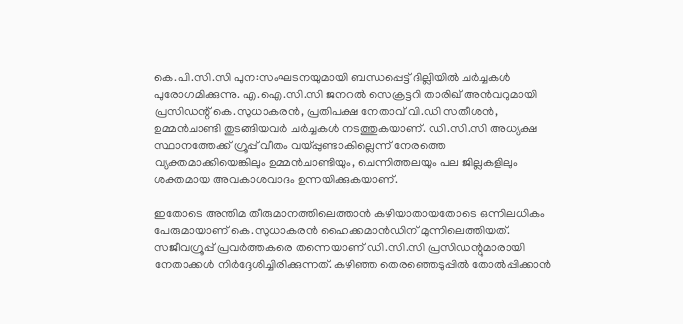കെ.പി.സി.സി പുന:സംഘടനയുമായി ബന്ധപ്പെട്ട് ദില്ലിയില്‍ ചര്‍ച്ചകള്‍ പുരോഗമിക്കുന്നു. എ.ഐ.സി.സി ജനറല്‍ സെക്രട്ടറി താരിഖ് അന്‍വറുമായി പ്രസിഡന്റ് കെ.സുധാകരന്‍, പ്രതിപക്ഷ നേതാവ് വി.ഡി സതീശന്‍, ഉമ്മന്‍ചാണ്ടി തുടങ്ങിയവര്‍ ചര്‍ച്ചകള്‍ നടത്തുകയാണ്. ഡി.സി.സി അധ്യക്ഷ സ്ഥാനത്തേക്ക് ഗ്രൂപ്പ് വീതം വയ്പ്പുണ്ടാകില്ലെന്ന് നേരത്തെ വ്യക്തമാക്കിയെങ്കിലും ഉമ്മന്‍ചാണ്ടിയും, ചെന്നിത്തലയും പല ജില്ലകളിലും ശക്തമായ അവകാശവാദം ഉന്നയിക്കുകയാണ്.

ഇതോടെ അന്തിമ തീരുമാനത്തിലെത്താന്‍ കഴിയാതായതോടെ ഒന്നിലധികം പേരുമായാണ് കെ.സുധാകരന്‍ ഹൈക്കമാന്‍ഡിന് മുന്നിലെത്തിയത്. സജീവഗ്രൂപ്പ് പ്രവര്‍ത്തകരെ തന്നെയാണ് ഡി.സി.സി പ്രസിഡന്റുമാരായി നേതാക്കള്‍ നിര്‍ദ്ദേശിച്ചിരിക്കുന്നത്. കഴിഞ്ഞ തെരഞ്ഞെടുപ്പില്‍ തോല്‍പ്പിക്കാന്‍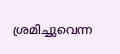ശ്രമിച്ചുവെന്ന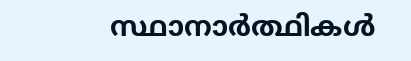സ്ഥാനാര്‍ത്ഥികള്‍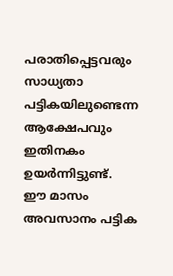പരാതിപ്പെട്ടവരും സാധ്യതാ പട്ടികയിലുണ്ടെന്ന ആക്ഷേപവും ഇതിനകം ഉയര്‍ന്നിട്ടുണ്ട്. ഈ മാസം അവസാനം പട്ടിക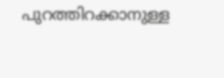പുറത്തിറക്കാനുള്ള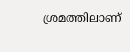ശ്രമത്തിലാണ്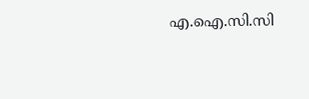എ.ഐ.സി.സി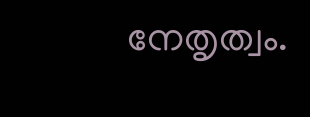നേതൃത്വം.